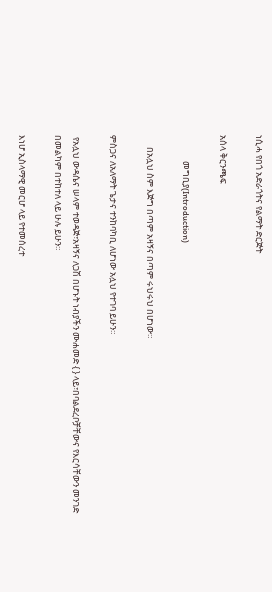ነሲሓ የበጎ አድራጎትና የልማት ድርጅት

አሰላ ቅርንጫፍ

             መግቢያ(Introduction)

      በአሏህ ስም እጅግ በጣም አዛኝና በጣም ሩህሩህ በሆነው።

ምስጋና ለአለማት ጌታና ተንከባካቢ ለሆነው አሏህ የተገባ ይሁን።

 የአሏህ ውዳሴና ሠላም ተወዳጅ፣አዛኝና ለጋሽ በሆኑት ነብያችን ሙሐመድ { } ላይ፣በባልደረቦቻቸውና የእርሳቸውን መንገድ በመልካም በተከተለ ላይ ሁሉ ይሁን።

እነሆ ኢስላማዊ መርሆ ላይ የተመሰረተ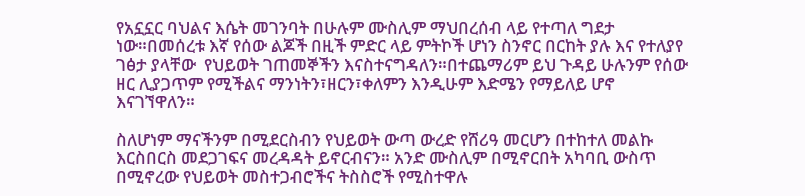የአኗኗር ባህልና እሴት መገንባት በሁሉም ሙስሊም ማህበረሰብ ላይ የተጣለ ግደታ ነው።በመሰረቱ እኛ የሰው ልጆች በዚች ምድር ላይ ምትኮች ሆነን ስንኖር በርከት ያሉ እና የተለያየ ገፅታ ያላቸው  የህይወት ገጠመኞችን እናስተናግዳለን።በተጨማሪም ይህ ጉዳይ ሁሉንም የሰው ዘር ሊያጋጥም የሚችልና ማንነትን፣ዘርን፣ቀለምን እንዲሁም እድሜን የማይለይ ሆኖ እናገኘዋለን።

ስለሆነም ማናችንም በሚደርስብን የህይወት ውጣ ውረድ የሸሪዓ መርሆን በተከተለ መልኩ እርስበርስ መደጋገፍና መረዳዳት ይኖርብናን። አንድ ሙስሊም በሚኖርበት አካባቢ ውስጥ በሚኖረው የህይወት መስተጋብሮችና ትስስሮች የሚስተዋሉ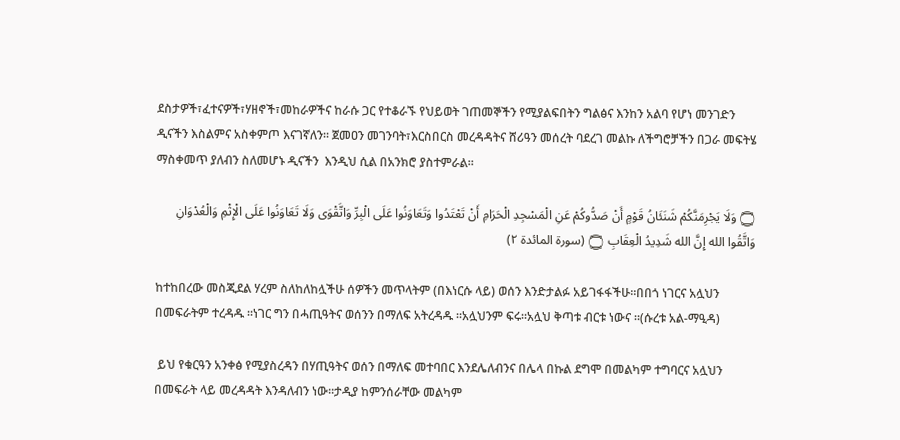ደስታዎች፣ፈተናዎች፣ሃዘኖች፣መከራዎችና ከራሱ ጋር የተቆራኙ የህይወት ገጠመኞችን የሚያልፍበትን ግልፅና እንከን አልባ የሆነ መንገድን ዲናችን እስልምና አስቀምጦ እናገኛለን። ጀመዐን መገንባት፣እርስበርስ መረዳዳትና ሸሪዓን መሰረት ባደረገ መልኩ ለችግሮቻችን በጋራ መፍትሄ ማስቀመጥ ያለብን ስለመሆኑ ዲናችን  እንዲህ ሲል በአንክሮ ያስተምራል።

۝ وَلَا يَجْرِمَنَّكُمْ شَنَئَانُ قَوْمٍ أَنْ صَدُّوكُمْ عَنِ الْمَسْجِدِ الْحَرَامِ أَنْ تَعْتَدُوا وَتَعَاوَنُوا عَلَى الْبِرِّ وَاتَّقْوَى وَلَا تَعَاوَنُوا عَلَى الْإِثْمِ وَالْعُدْوَانِ وَاتَّقُوا الله إِنَّ الله شَدِيدُ الْعِقَابِ ۝ (سورة المائدة ۲)

ከተከበረው መስጂደል ሃረም ስለከለከሏችሁ ሰዎችን መጥላትም (በእነርሱ ላይ) ወሰን እንድታልፉ አይገፋፋችሁ።በበጎ ነገርና አሏህን በመፍራትም ተረዳዱ ።ነገር ግን በሓጢዓትና ወሰንን በማለፍ አትረዳዱ ።አሏህንም ፍሩ።አሏህ ቅጣቱ ብርቱ ነውና ።(ሱረቱ አል-ማዒዳ)

 ይህ የቁርዓን አንቀፅ የሚያስረዳን በሃጢዓትና ወሰን በማለፍ መተባበር እንደሌለብንና በሌላ በኩል ደግሞ በመልካም ተግባርና አሏህን በመፍራት ላይ መረዳዳት እንዳለብን ነው።ታዲያ ከምንሰራቸው መልካም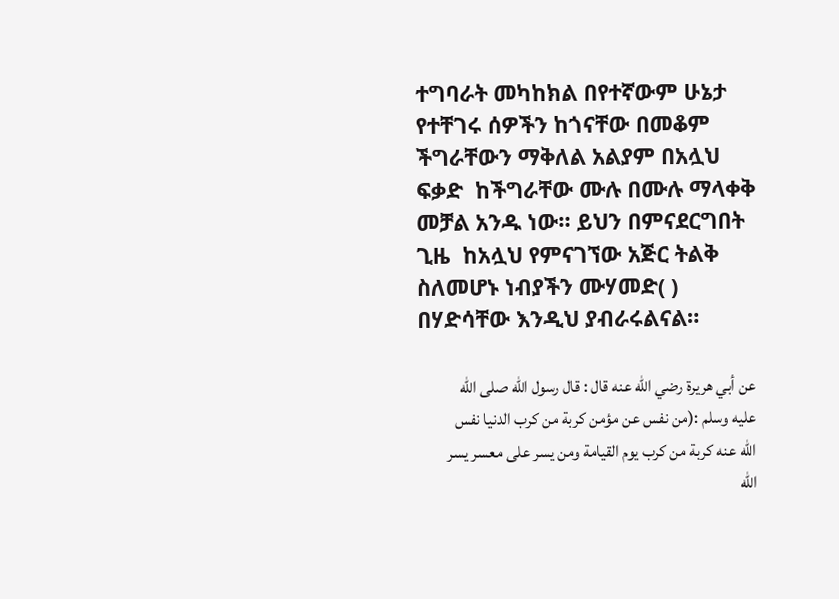ተግባራት መካከክል በየተኛውም ሁኔታ የተቸገሩ ሰዎችን ከጎናቸው በመቆም ችግራቸውን ማቅለል አልያም በአሏህ ፍቃድ  ከችግራቸው ሙሉ በሙሉ ማላቀቅ መቻል አንዱ ነው። ይህን በምናደርግበት ጊዜ  ከአሏህ የምናገኘው አጅር ትልቅ ስለመሆኑ ነብያችን ሙሃመድ( ) በሃድሳቸው እንዲህ ያብራሩልናል።

عن أبي هريرة رضي الله عنه قال : قال رسول الله صلى الله عليه وسلم :(من نفس عن مؤمن كربة من كرب الدنيا نفس الله عنه كربة من كرب يوم القيامة ومن يسر على معسر يسر الله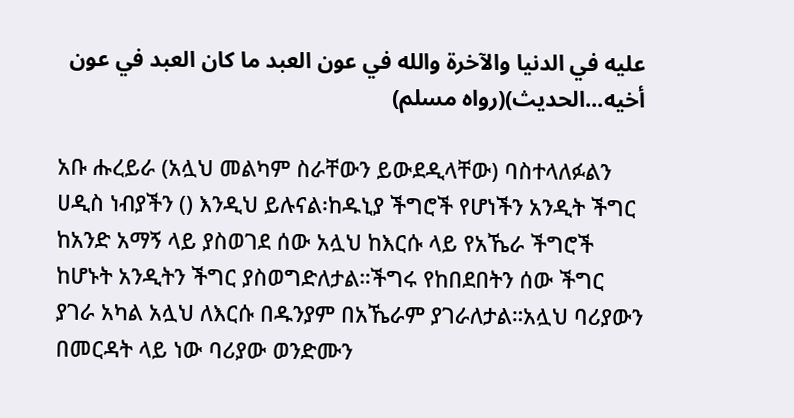عليه في الدنيا والآخرة والله في عون العبد ما كان العبد في عون أخيه...الحديث)(رواه مسلم)

አቡ ሑረይራ (አሏህ መልካም ስራቸውን ይውደዲላቸው) ባስተላለፉልን ሀዲስ ነብያችን () እንዲህ ይሉናል፡ከዱኒያ ችግሮች የሆነችን አንዲት ችግር ከአንድ አማኝ ላይ ያስወገደ ሰው አሏህ ከእርሱ ላይ የአኼራ ችግሮች ከሆኑት አንዲትን ችግር ያስወግድለታል።ችግሩ የከበደበትን ሰው ችግር ያገራ አካል አሏህ ለእርሱ በዱንያም በአኼራም ያገራለታል።አሏህ ባሪያውን በመርዳት ላይ ነው ባሪያው ወንድሙን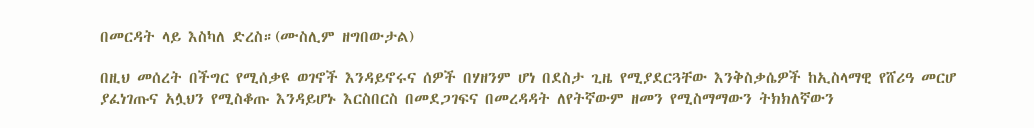በመርዳት ላይ እስካለ ድረስ።(ሙስሊም ዘግበውታል)

በዚህ መሰረት በችግር የሚሰቃዩ ወገኖች እንዳይኖሩና ሰዎች በሃዘንም ሆነ በደስታ ጊዜ የሚያደርጓቸው እንቅስቃሴዎች ከኢስላማዊ የሸሪዓ መርሆ  ያፈነገጡና አሏህን የሚስቆጡ እንዳይሆኑ እርስበርስ በመደጋገፍና በመረዳዳት ለየትኛውም ዘመን የሚስማማውን ትክክለኛውን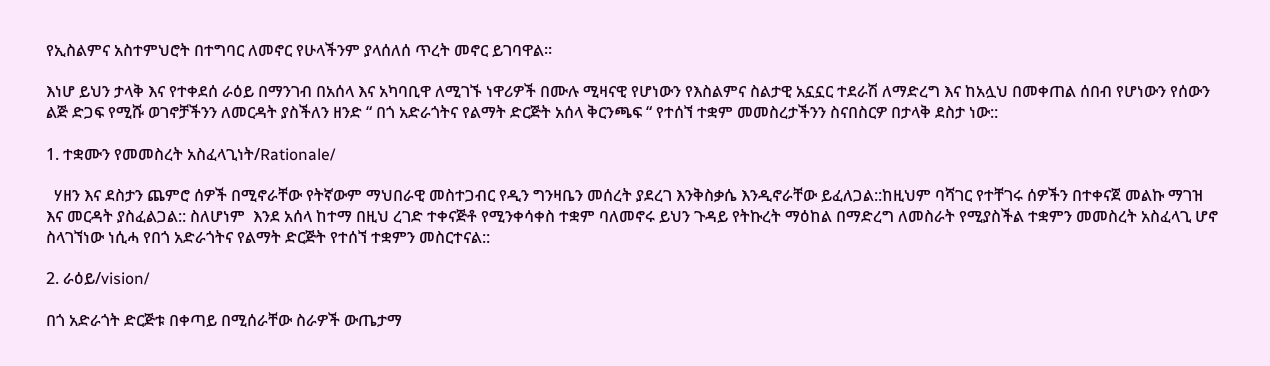የኢስልምና አስተምህሮት በተግባር ለመኖር የሁላችንም ያላሰለሰ ጥረት መኖር ይገባዋል።

እነሆ ይህን ታላቅ እና የተቀደሰ ራዕይ በማንገብ በአሰላ እና አካባቢዋ ለሚገኙ ነዋሪዎች በሙሉ ሚዛናዊ የሆነውን የእስልምና ስልታዊ አኗኗር ተደራሽ ለማድረግ እና ከአሏህ በመቀጠል ሰበብ የሆነውን የሰውን ልጅ ድጋፍ የሚሹ ወገኖቻችንን ለመርዳት ያስችለን ዘንድ “ በጎ አድራጎትና የልማት ድርጅት አሰላ ቅርንጫፍ “ የተሰኘ ተቋም መመስረታችንን ስናበስርዎ በታላቅ ደስታ ነው::

1. ተቋሙን የመመስረት አስፈላጊነት/Rationale/

  ሃዘን እና ደስታን ጨምሮ ሰዎች በሚኖራቸው የትኛውም ማህበራዊ መስተጋብር የዲን ግንዛቤን መሰረት ያደረገ እንቅስቃሴ እንዲኖራቸው ይፈለጋል::ከዚህም ባሻገር የተቸገሩ ሰዎችን በተቀናጀ መልኩ ማገዝ እና መርዳት ያስፈልጋል:: ስለሆነም  እንደ አሰላ ከተማ በዚህ ረገድ ተቀናጅቶ የሚንቀሳቀስ ተቋም ባለመኖሩ ይህን ጉዳይ የትኩረት ማዕከል በማድረግ ለመስራት የሚያስችል ተቋምን መመስረት አስፈላጊ ሆኖ ስላገኘነው ነሲሓ የበጎ አድራጎትና የልማት ድርጅት የተሰኘ ተቋምን መስርተናል::

2. ራዕይ/vision/

በጎ አድራጎት ድርጅቱ በቀጣይ በሚሰራቸው ስራዎች ውጤታማ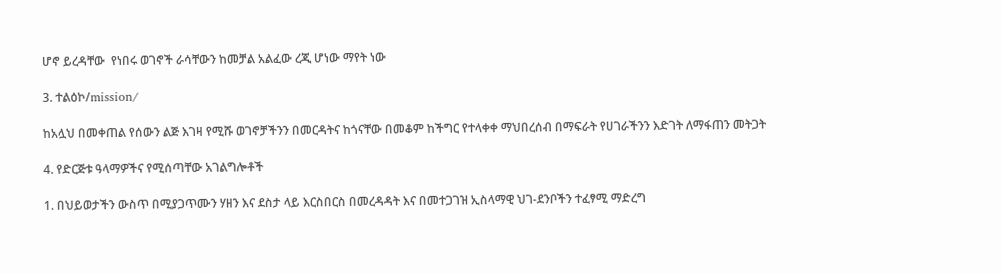ሆኖ ይረዳቸው  የነበሩ ወገኖች ራሳቸውን ከመቻል አልፈው ረጂ ሆነው ማየት ነው

3. ተልዕኮ/mission/

ከአሏህ በመቀጠል የሰውን ልጅ እገዛ የሚሹ ወገኖቻችንን በመርዳትና ከጎናቸው በመቆም ከችግር የተላቀቀ ማህበረሰብ በማፍራት የሀገራችንን እድገት ለማፋጠን መትጋት

4. የድርጅቱ ዓላማዎችና የሚሰጣቸው አገልግሎቶች

1. በህይወታችን ውስጥ በሚያጋጥሙን ሃዘን እና ደስታ ላይ እርስበርስ በመረዳዳት እና በመተጋገዝ ኢስላማዊ ህገ-ደንቦችን ተፈፃሚ ማድረግ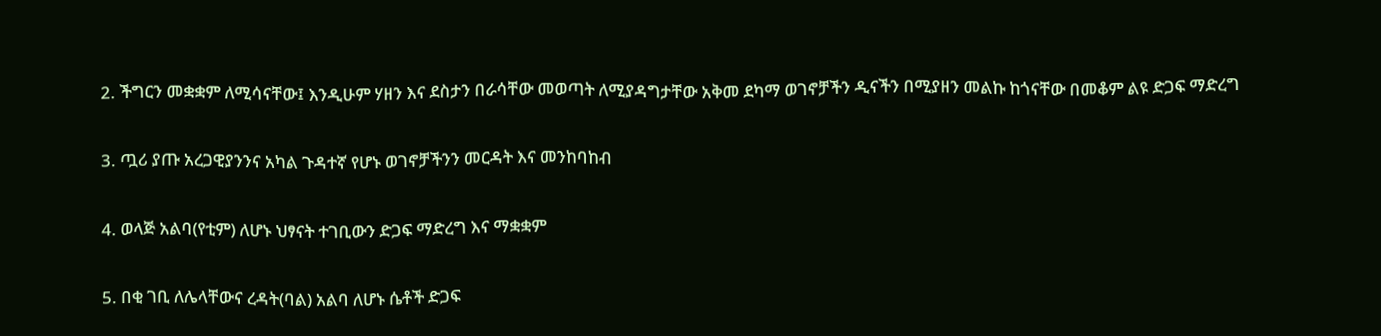2. ችግርን መቋቋም ለሚሳናቸው፤ እንዲሁም ሃዘን እና ደስታን በራሳቸው መወጣት ለሚያዳግታቸው አቅመ ደካማ ወገኖቻችን ዲናችን በሚያዘን መልኩ ከጎናቸው በመቆም ልዩ ድጋፍ ማድረግ

3. ጧሪ ያጡ አረጋዊያንንና አካል ጉዳተኛ የሆኑ ወገኖቻችንን መርዳት እና መንከባከብ

4. ወላጅ አልባ(የቲም) ለሆኑ ህፃናት ተገቢውን ድጋፍ ማድረግ እና ማቋቋም

5. በቂ ገቢ ለሌላቸውና ረዳት(ባል) አልባ ለሆኑ ሴቶች ድጋፍ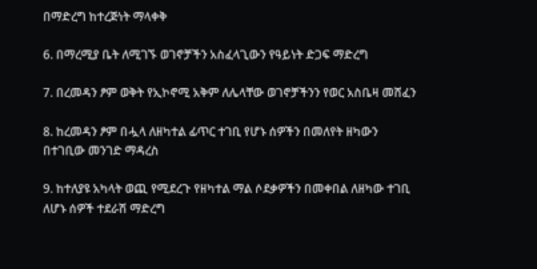በማድረግ ከተረጅነት ማላቀቅ

6. በማረሚያ ቤት ለሚገኙ ወገኖቻችን አስፈላጊውን የዓይነት ድጋፍ ማድረግ

7. በረመዳን ፆም ወቅት የኢኮኖሚ አቅም ለሌላቸው ወገኖቻችንን የወር አስቤዛ መሸፈን

8. ከረመዳን ፆም በሗላ ለዘካተል ፊጥር ተገቢ የሆኑ ሰዎችን በመለየት ዘካውን በተገቢው መንገድ ማዳረስ

9. ከተለያዩ አካላት ወጪ የሚደረጉ የዘካተል ማል ሶደቃዎችን በመቀበል ለዘካው ተገቢ ለሆኑ ሰዎች ተደራሽ ማድረግ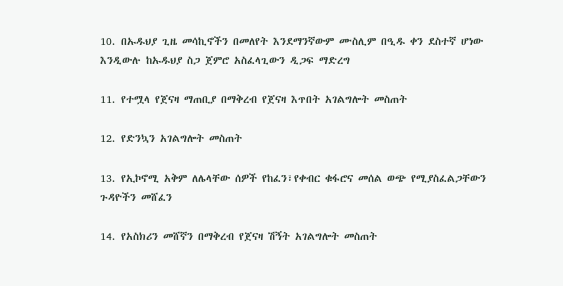10. በኡዱህያ ጊዜ መሳኪኖችን በመለየት እንደማንኛውም ሙስሊም በዒዱ ቀን ደስተኛ ሆነው እንዲውሉ ከኡዱህያ ስጋ ጀምሮ አስፈላጊውን ዲጋፍ ማድረግ

11. የተሟላ የጀናዛ ማጠቢያ በማቅረብ የጀናዛ እጥበት አገልግሎት መስጠት

12. የድንኳን አገልግሎት መስጠት

13. የኢኮኖሚ አቅም ለሌላቸው ሰዎች የከፈን፣የቀብር ቁፋሮና መሰል ወጭ የሚያስፈልጋቸውን ጉዳዮችን መሸፈን

14. የአስክሪን መሸኛን በማቅረብ የጀናዛ ሽኝት አገልግሎት መስጠት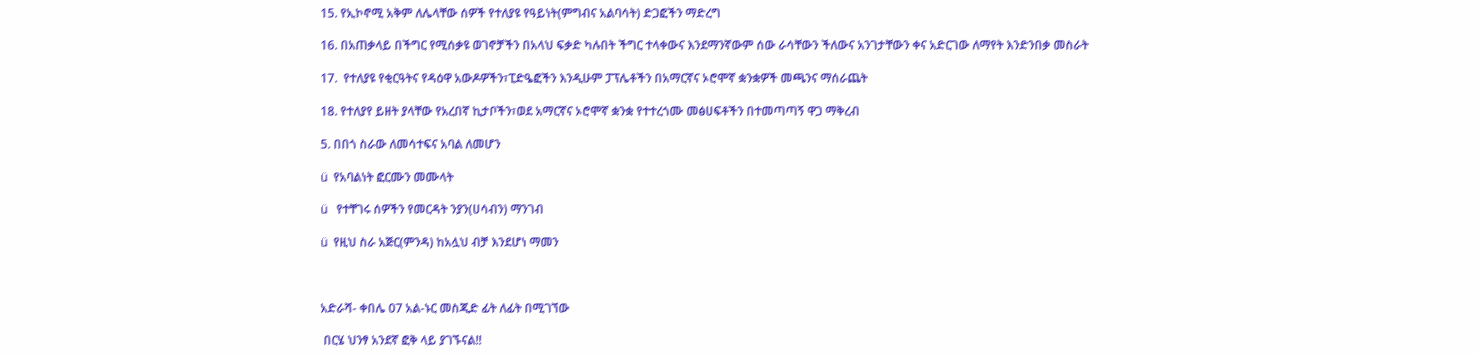15. የኢኮኖሚ አቅም ለሌላቸው ሰዎች የተለያዩ የዓይነት(ምግብና አልባሳት) ድጋፎችን ማድረግ

16. በአጠቃላይ በችግር የሚሰቃዩ ወገኖቻችን በአላህ ፍቃድ ካሉበት ችግር ተላቀውና እንደማንኛውም ሰው ራሳቸውን ችለውና አንገታቸውን ቀና አድርገው ለማየት እንድንበቃ መስራት

17.  የተለያዩ የቂርዓትና የዳዕዋ አውዶዎችን፣ፒድዔፎችን እንዲሁም ፓፕሌቶችን በአማርኛና ኦሮሞኛ ቋንቋዎች መጫንና ማሰራጨት

18. የተለያየ ይዘት ያላቸው የአረበኛ ኪታቦችን፣ወደ አማርኛና ኦሮሞኛ ቋንቋ የተተረጎሙ መፅሀፍቶችን በተመጣጣኝ ዋጋ ማቅረብ

5. በበጎ ስራው ለመሳተፍና አባል ለመሆን

ü  የአባልነት ፎርሙን መሙላት

ü   የተቸገሩ ሰዎችን የመርዳት ንያን(ሀሳብን) ማንገብ

ü  የዚህ ስራ አጅር(ምንዳ) ከአሏህ ብቻ እንደሆነ ማመን



አድራሻ- ቀበሌ 07 አል-ኑር መስጂድ ፊት ለፊት በሚገኘው

 በርሄ ህንፃ አንደኛ ፎቅ ላይ ያገኙናል!!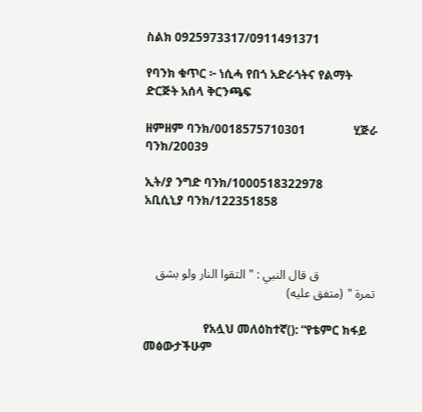ስልክ 0925973317/0911491371

የባንክ ቁጥር ፦ ነሲሓ የበጎ አድራጎትና የልማት ድርጅት አሰላ ቅርንጫፍ

ዘምዘም ባንክ/0018575710301                ሂጅራ ባንክ/20039

ኢት/ያ ንግድ ባንክ/1000518322978          አቢሲኒያ ባንክ/122351858



                  ق قال النبي : " التقوا النار ولو بشق تمرة " (متفق عليه)

                    የአሏህ መለዕከተኛ(): “የቴምር ክፋይ መፅውታችሁም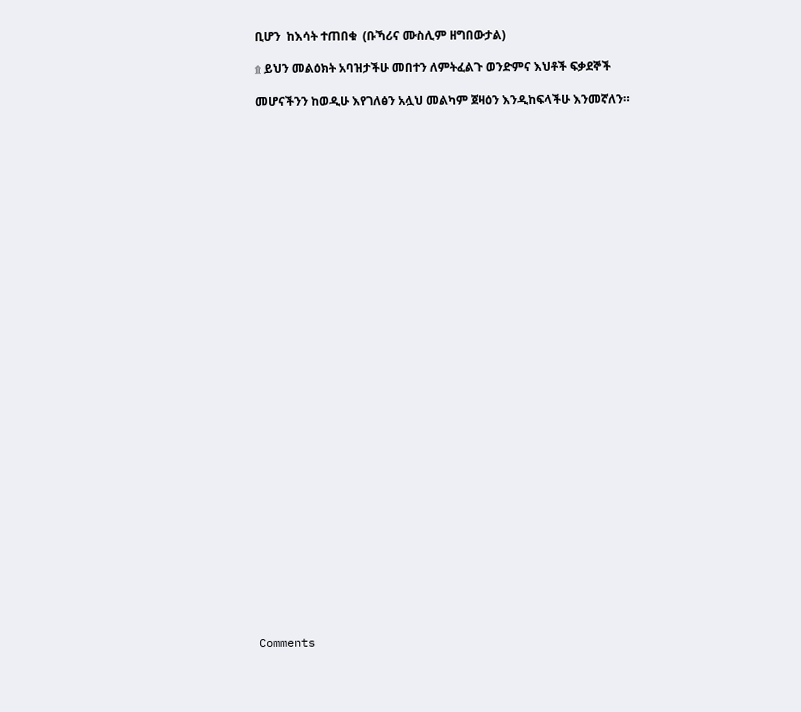ቢሆን  ከእሳት ተጠበቁ  (ቡኻሪና ሙስሊም ዘግበውታል)

۩ ይህን መልዕክት አባዝታችሁ መበተን ለምትፈልጉ ወንድምና እህቶች ፍቃደኞች

መሆናችንን ከወዲሁ እየገለፅን አሏህ መልካም ጀዛዕን እንዲከፍላችሁ እንመኛለን።
































Comments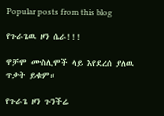Popular posts from this blog

የጉራጌዉ ዞን ሴራ!!!

ዋቻሞ ሙስሊሞች ላይ እየደረሰ ያለዉ ጥቃት ይቁም።

የጉራጌ ዞን ጉንችሬ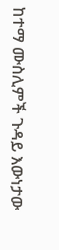ከተማ ሙስሊምች ጉዳይ እውነታው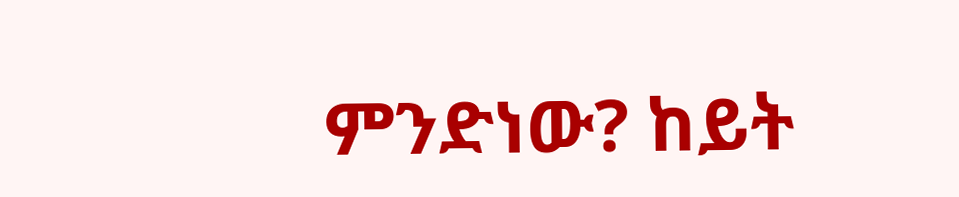ምንድነው? ከይት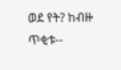ወደ የት? ከብዙ ጥቂቱ--